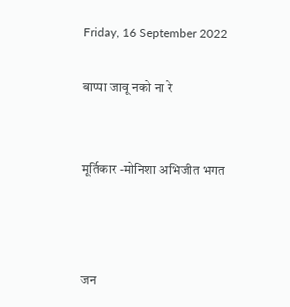Friday, 16 September 2022

बाप्पा जावू नको ना रे


मूर्तिकार -मोनिशा अभिजीत भगत



जन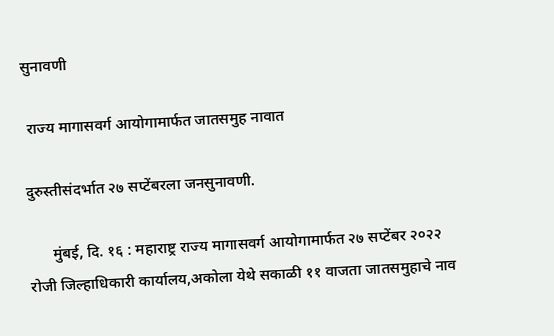सुनावणी

 राज्य मागासवर्ग आयोगामार्फत जातसमुह नावात

दुरुस्तीसंदर्भात २७ सप्टेंबरला जनसुनावणी.

      मुंबई, दि. १६ : महाराष्ट्र राज्य मागासवर्ग आयोगामार्फत २७ सप्टेंबर २०२२ रोजी जिल्हाधिकारी कार्यालय,अकोला येथे सकाळी ११ वाजता जातसमुहाचे नाव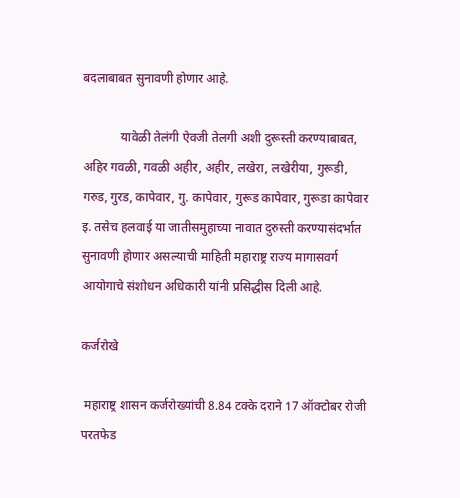बदलाबाबत सुनावणी होणार आहे.

            यावेळी तेलंगी ऐवजी तेलगी अशी दुरूस्ती करण्याबाबत, अहिर गवळी, गवळी अहीर, अहीर, लखेरा, लखेरीया, गुरूडी, गरुड, गुरड, कापेवार, गु. कापेवार, गुरूड कापेवार, गुरूडा कापेवार इ. तसेच हलवाई या जातीसमुहाच्या नावात दुरुस्ती करण्यासंदर्भात सुनावणी होणार असल्याची माहिती महाराष्ट्र राज्य मागासवर्ग आयोगाचे संशोधन अधिकारी यांनी प्रसिद्धीस दिली आहे.

कर्जरोखे

 महाराष्ट्र शासन कर्जरोख्यांची 8.84 टक्के दराने 17 ऑक्टोबर रोजी परतफेड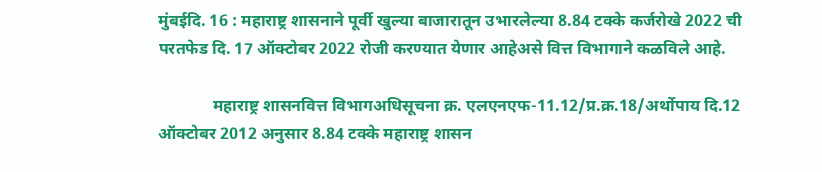मुंबईदि. 16 : महाराष्ट्र शासनाने पूर्वी खुल्या बाजारातून उभारलेल्या 8.84 टक्के कर्जरोखे 2022 ची परतफेड दि. 17 ऑक्टोबर 2022 रोजी करण्यात येणार आहेअसे वित्त विभागाने कळविले आहे.

             महाराष्ट्र शासनवित्त विभागअधिसूचना क्र. एलएनएफ-11.12/प्र.क्र.18/अर्थोपाय दि.12 ऑक्टोबर 2012 अनुसार 8.84 टक्के महाराष्ट्र शासन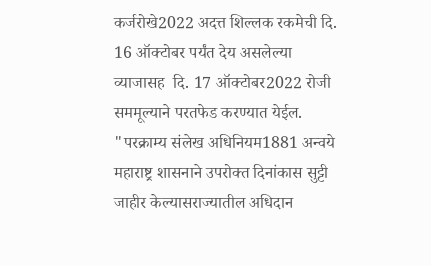कर्जरोखे2022 अदत्त शिल्लक रकमेची दि. 16 ऑक्टोबर पर्यंत देय असलेल्या व्याजासह  दि. 17 ऑक्टोबर2022 रोजी सममूल्याने परतफेड करण्यात येईल. "परक्राम्य संलेख अधिनियम1881 अन्वये महाराष्ट्र शासनाने उपरोक्त दिनांकास सुट्टी  जाहीर केल्यासराज्यातील अधिदान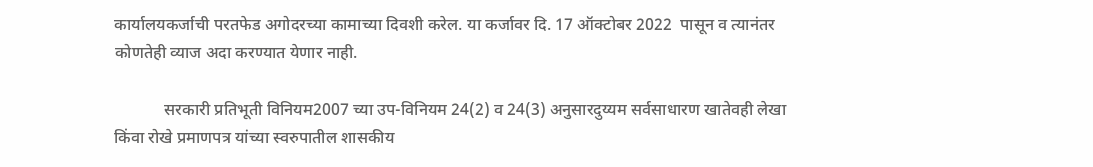कार्यालयकर्जाची परतफेड अगोदरच्या कामाच्या दिवशी करेल. या कर्जावर दि. 17 ऑक्टोबर 2022  पासून व त्यानंतर कोणतेही व्याज अदा करण्यात येणार नाही.

            सरकारी प्रतिभूती विनियम2007 च्या उप-विनियम 24(2) व 24(3) अनुसारदुय्यम सर्वसाधारण खातेवही लेखा किंवा रोखे प्रमाणपत्र यांच्या स्वरुपातील शासकीय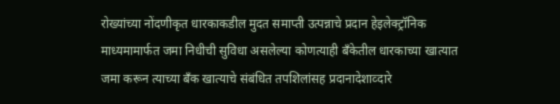रोख्यांच्या नोंदणीकृत धारकाकडील मुदत समाप्ती उत्पन्नाचे प्रदान हेइलेक्ट्रॉनिक माध्यमामार्फत जमा निधीची सुविधा असलेल्या कोणत्याही बँकेतील धारकाच्या खात्यात जमा करून त्याच्या बँक खात्याचे संबंधित तपशिलांसह प्रदानादेशाव्दारे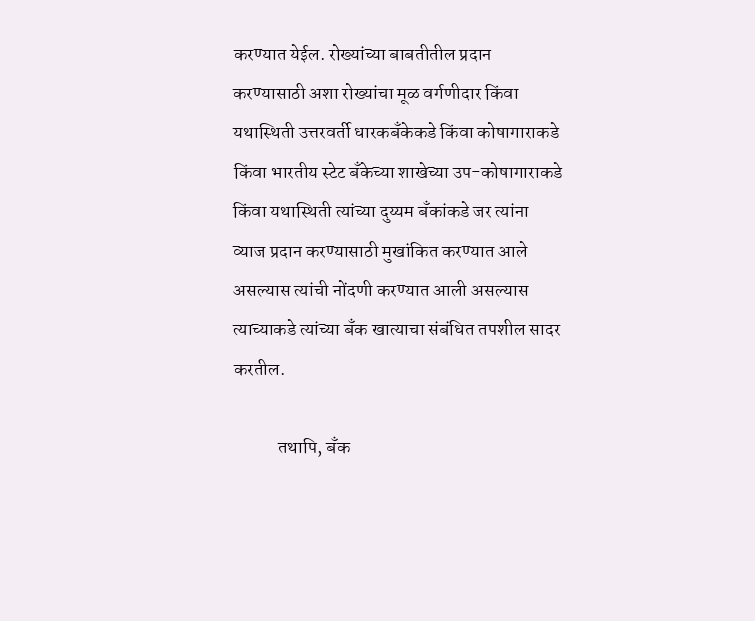करण्यात येईल. रोख्यांच्या बाबतीतील प्रदान करण्यासाठी अशा रोख्यांचा मूळ वर्गणीदार किंवा यथास्थिती उत्तरवर्ती धारकबँकेकडे किंवा कोषागाराकडे किंवा भारतीय स्टेट बँकेच्या शाखेच्या उप-कोषागाराकडे किंवा यथास्थिती त्यांच्या दुय्यम बँकांकडे जर त्यांना व्याज प्रदान करण्यासाठी मुखांकित करण्यात आले असल्यास त्यांची नोंदणी करण्यात आली असल्यास त्याच्याकडे त्यांच्या बँक खात्याचा संबंधित तपशील सादर करतील.

            तथापि, बँक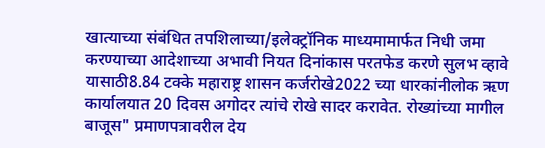खात्याच्या संबंधित तपशिलाच्या/इलेक्ट्रॉनिक माध्यमामार्फत निधी जमा करण्याच्या आदेशाच्या अभावी नियत दिनांकास परतफेड करणे सुलभ व्हावे यासाठी8.84 टक्के महाराष्ट्र शासन कर्जरोखे2022 च्या धारकांनीलोक ऋण कार्यालयात 20 दिवस अगोदर त्यांचे रोखे सादर करावेत. रोख्यांच्या मागील बाजूस" प्रमाणपत्रावरील देय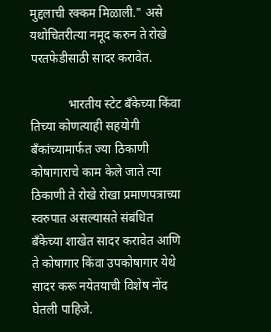मुद्दलाची रक्कम मिळाली." असे यथोचितरीत्या नमूद करुन ते रोखे परतफेडीसाठी सादर करावेत.

            भारतीय स्टेट बँकेच्या किंवा तिच्या कोणत्याही सहयोगी बँकांच्यामार्फत ज्या ठिकाणी कोषागाराचे काम केले जाते त्या ठिकाणी ते रोखे रोखा प्रमाणपत्राच्या स्वरुपात असल्यासते संबंधित  बँकेच्या शाखेत सादर करावेत आणि ते कोषागार किंवा उपकोषागार येथे सादर करू नयेतयाची विशेष नोंद घेतली पाहिजे.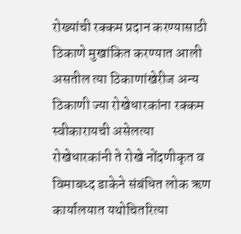रोख्यांची रक्कम प्रदान करण्यासाठी ठिकाणे मुखांकित करण्यात आली असतील त्या ठिकाणांखेरीज अन्य ठिकाणी ज्या रोखेधारकांना रक्कम स्वीकारायची असेलत्या रोखेधारकांनी ते रोखे नोंदणीकृत व विमाबध्द डाकेने संबंधित लोक ऋण कार्यालयात यथोचितरित्या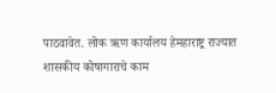पाठवावेत. लोक ऋण कार्यालय हेमहाराष्ट्र राज्यात शासकीय कोषागाराचे काम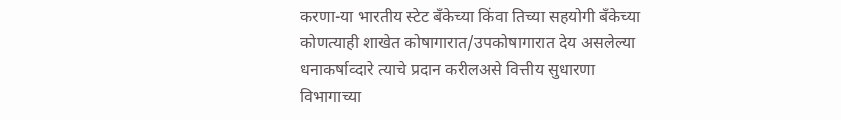करणा-या भारतीय स्टेट बँकेच्या किंवा तिच्या सहयोगी बँकेच्या कोणत्याही शाखेत कोषागारात/उपकोषागारात देय असलेल्या धनाकर्षाव्दारे त्याचे प्रदान करीलअसे वित्तीय सुधारणा विभागाच्या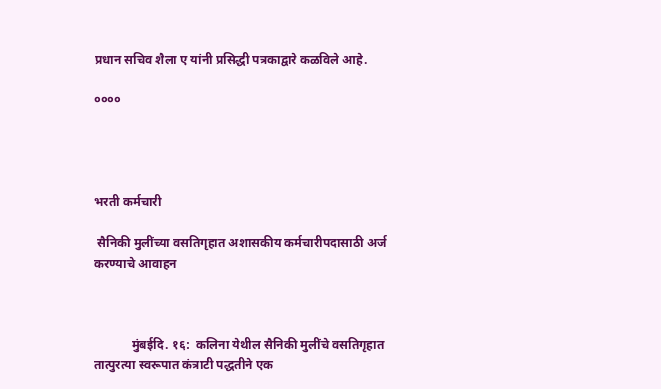प्रधान सचिव शैला ए यांनी प्रसिद्धी पत्रकाद्वारे कळविले आहे.

००००




भरती कर्मचारी

 सैनिकी मुलींच्या वसतिगृहात अशासकीय कर्मचारीपदासाठी अर्ज करण्याचे आवाहन



            मुंबईदि. १६:  कलिना येथील सैनिकी मुलींचे वसतिगृहात तात्पुरत्या स्वरूपात कंत्राटी पद्धतीने एक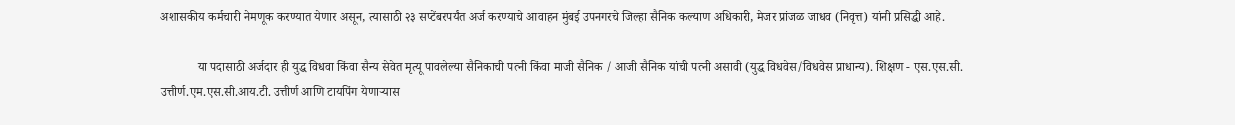अशासकीय कर्मचारी नेमणूक करण्यात येणार असून, त्यासाठी २३ सप्टेंबरपर्यंत अर्ज करण्याचे आवाहन मुंबई उपनगरचे जिल्हा सैनिक कल्याण अधिकारी, मेजर प्रांजळ जाधव (निवृत्त) यांनी प्रसिद्धी आहे.

            या पदासाठी अर्जदार ही युद्ध विधवा किंवा सैन्य सेवेत मृत्यू पावलेल्या सैनिकाची पत्नी किंवा माजी सैनिक / आजी सैनिक यांची पत्नी असावी (युद्ध विधवेस/विधवेस प्राधान्य). शिक्षण - एस.एस.सी. उत्तीर्ण.एम.एस.सी.आय.टी. उत्तीर्ण आणि टायपिंग येणाऱ्यास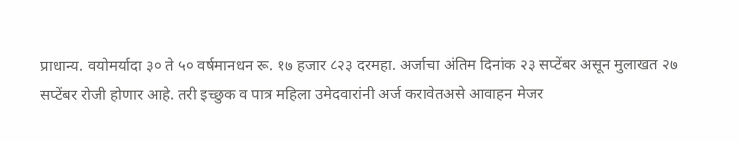प्राधान्य. वयोमर्यादा ३० ते ५० वर्षमानधन रू. १७ हजार ८२३ दरमहा. अर्जाचा अंतिम दिनांक २३ सप्टेंबर असून मुलाखत २७ सप्टेंबर रोजी होणार आहे. तरी इच्छुक व पात्र महिला उमेदवारांनी अर्ज करावेतअसे आवाहन मेजर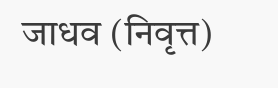जाधव (निवृत्त)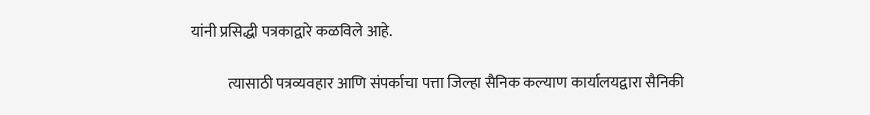यांनी प्रसिद्धी पत्रकाद्वारे कळविले आहे.

            त्यासाठी पत्रव्यवहार आणि संपर्काचा पत्ता जिल्हा सैनिक कल्याण कार्यालयद्वारा सैनिकी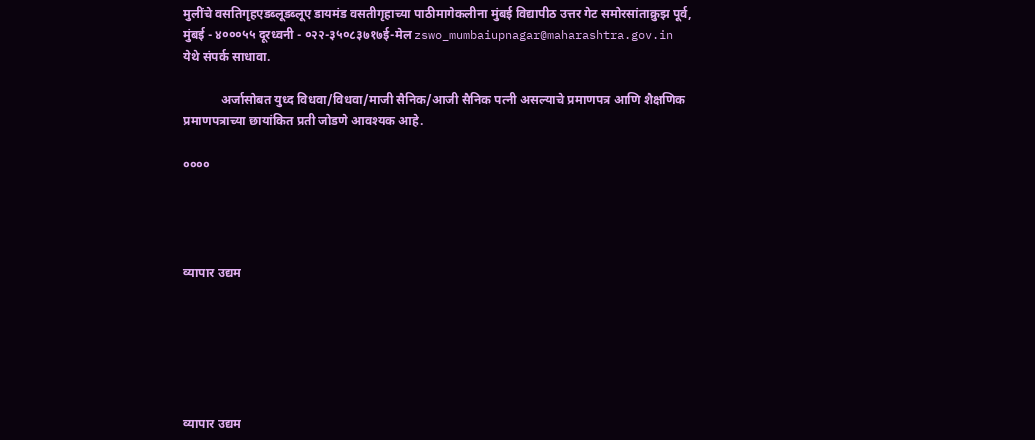मुलींचे वसतिगृहएडब्लूडब्लूए डायमंड वसतीगृहाच्या पाठीमागेकलीना मुंबई विद्यापीठ उत्तर गेट समोरसांताक्रुझ पूर्व, मुंबई - ४०००५५ दूरध्वनी - ०२२-३५०८३७१७ई-मेल zswo_mumbaiupnagar@maharashtra.gov.in येथे संपर्क साधावा.

            अर्जासोबत युध्द विधवा/विधवा/माजी सैनिक/आजी सैनिक पत्नी असल्याचे प्रमाणपत्र आणि शैक्षणिक प्रमाणपत्राच्या छायांकित प्रती जोडणे आवश्यक आहे.

००००




व्यापार उद्यम






व्यापार उद्यम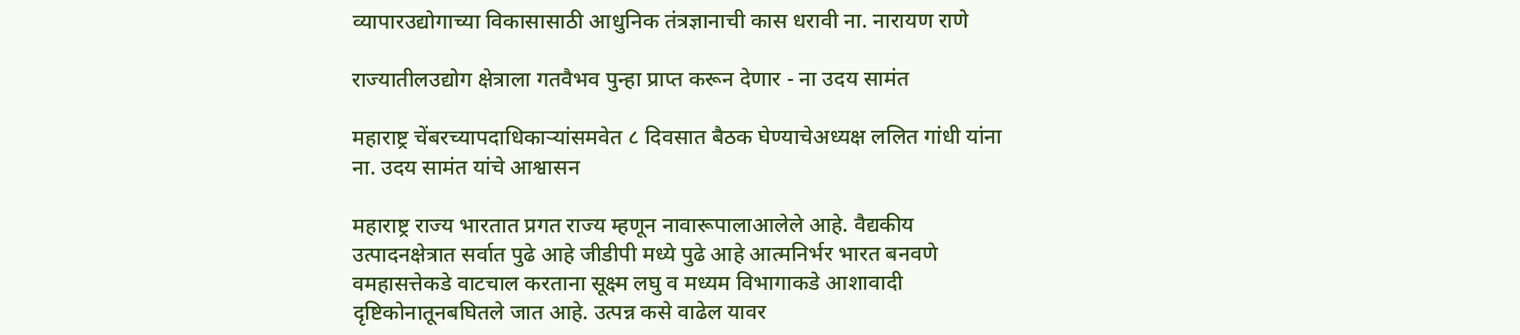व्यापारउद्योगाच्या विकासासाठी आधुनिक तंत्रज्ञानाची कास धरावी ना. नारायण राणे

राज्यातीलउद्योग क्षेत्राला गतवैभव पुन्हा प्राप्त करून देणार - ना उदय सामंत

महाराष्ट्र चेंबरच्यापदाधिकाऱ्यांसमवेत ८ दिवसात बैठक घेण्याचेअध्यक्ष ललित गांधी यांना ना. उदय सामंत यांचे आश्वासन

महाराष्ट्र राज्य भारतात प्रगत राज्य म्हणून नावारूपालाआलेले आहे. वैद्यकीय उत्पादनक्षेत्रात सर्वात पुढे आहे जीडीपी मध्ये पुढे आहे आत्मनिर्भर भारत बनवणे वमहासत्तेकडे वाटचाल करताना सूक्ष्म लघु व मध्यम विभागाकडे आशावादी दृष्टिकोनातूनबघितले जात आहे. उत्पन्न कसे वाढेल यावर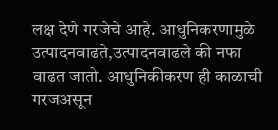लक्ष देणे गरजेचे आहे. आधुनिकरणामुळे उत्पादनवाढते,उत्पादनवाढले की नफा वाढत जातो. आधुनिकीकरण ही काळाची गरजअसून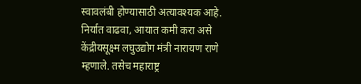स्वावलंबी होण्यासाठी अत्यावश्यक आहे. निर्यात वाढवा, आयात कमी करा असे केंद्रीयसूक्ष्म लघुउद्योग मंत्री नारायण राणे म्हणाले. तसेच महाराष्ट्र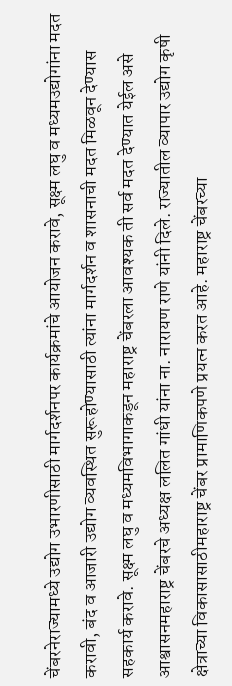चेंबरनेराज्यामध्ये उद्योग उभारणीसाठी मार्गदर्शनपर कार्यक्रमांचे आयोजन करावे, सूक्ष्म लघु व मध्यमउद्योगांना मदत करावी, बंद व आजारी उद्योग व्यवस्थित सुरूहोण्यासाठी त्यांना मार्गदर्शन व शासनाची मदत मिळवून देण्यास सहकार्य करावे. सूक्ष्म लघु व मध्यमविभागाकडून महाराष्ट्र चेंबरला आवश्यक ती सर्व मदत देण्यात येईल असे आश्वासनमहाराष्ट्र चेंबरचे अध्यक्ष ललित गांधी यांना ना. नारायण राणे यांनी दिले. राज्यातील व्यापार उद्योग कृषी क्षेत्राच्या विकासासाठीमहाराष्ट्र चेंबर प्रामाणिकपणे प्रयत्न करत आहे. महाराष्ट्र चेंबरच्या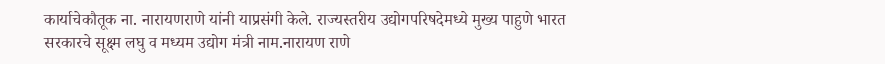कार्याचेकौतूक ना. नारायणराणे यांनी याप्रसंगी केले. राज्यस्तरीय उद्योगपरिषदेमध्ये मुख्य पाहुणे भारत सरकारचे सूक्ष्म लघु व मध्यम उद्योग मंत्री नाम.नारायण राणे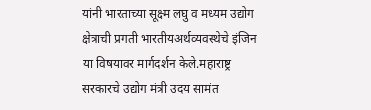यांनी भारताच्या सूक्ष्म लघु व मध्यम उद्योग क्षेत्राची प्रगती भारतीयअर्थव्यवस्थेचे इंजिन या विषयावर मार्गदर्शन केले.महाराष्ट्र सरकारचे उद्योग मंत्री उदय सामंत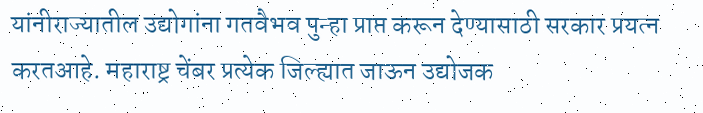यांनीराज्यातील उद्योगांना गतवैभव पुन्हा प्राप्त करून देण्यासाठी सरकार प्रयत्न करतआहे. महाराष्ट्र चेंबर प्रत्येक जिल्ह्यात जाऊन उद्योजक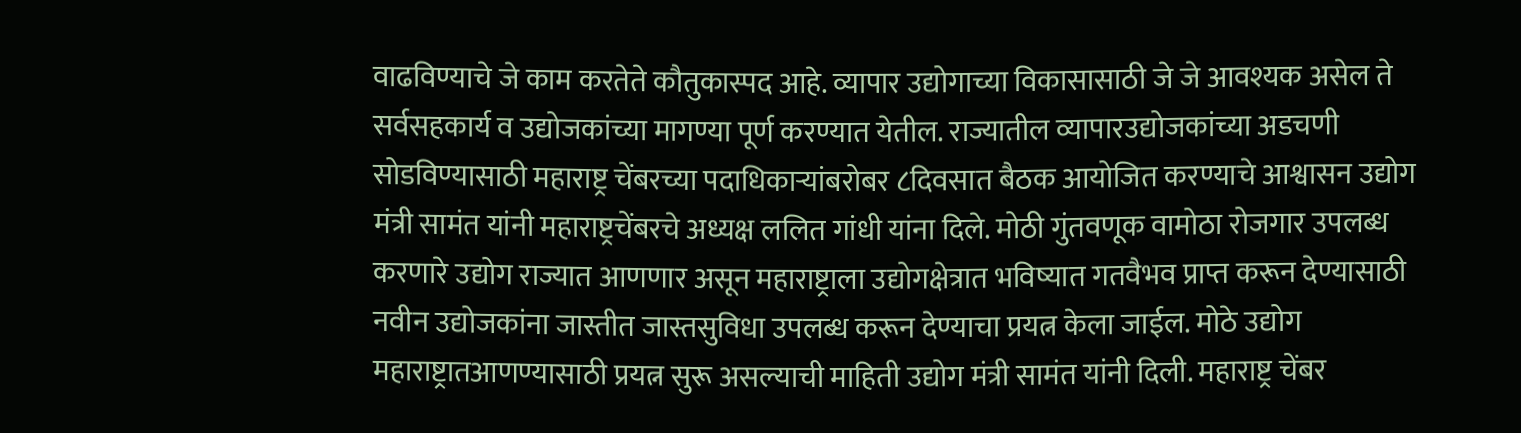वाढविण्याचे जे काम करतेते कौतुकास्पद आहे. व्यापार उद्योगाच्या विकासासाठी जे जे आवश्यक असेल ते सर्वसहकार्य व उद्योजकांच्या मागण्या पूर्ण करण्यात येतील. राज्यातील व्यापारउद्योजकांच्या अडचणी सोडविण्यासाठी महाराष्ट्र चेंबरच्या पदाधिकाऱ्यांबरोबर ८दिवसात बैठक आयोजित करण्याचे आश्वासन उद्योग मंत्री सामंत यांनी महाराष्ट्रचेंबरचे अध्यक्ष ललित गांधी यांना दिले. मोठी गुंतवणूक वामोठा रोजगार उपलब्ध करणारे उद्योग राज्यात आणणार असून महाराष्ट्राला उद्योगक्षेत्रात भविष्यात गतवैभव प्राप्त करून देण्यासाठी नवीन उद्योजकांना जास्तीत जास्तसुविधा उपलब्ध करून देण्याचा प्रयत्न केला जाईल. मोठे उद्योग महाराष्ट्रातआणण्यासाठी प्रयत्न सुरू असल्याची माहिती उद्योग मंत्री सामंत यांनी दिली. महाराष्ट्र चेंबर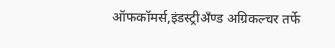ऑफकॉमर्स,इंडस्ट्रीअँण्ड अग्रिकल्चर तर्फे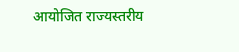आयोजित राज्यस्तरीय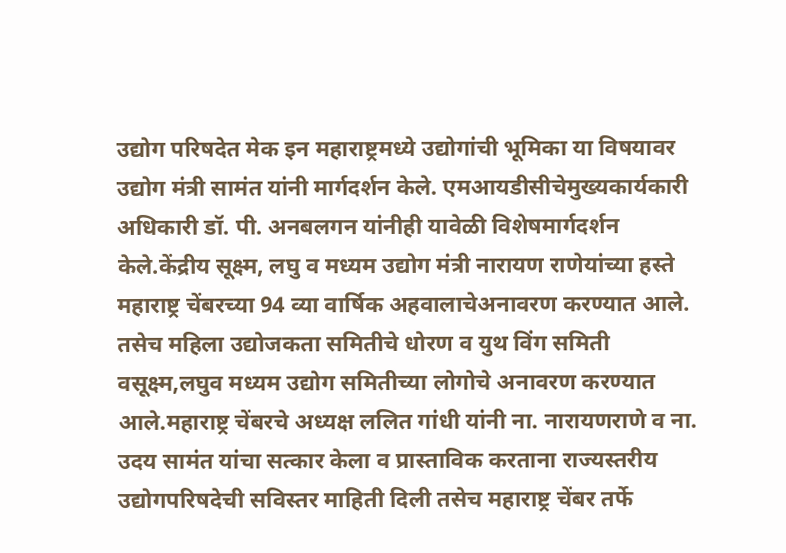उद्योग परिषदेत मेक इन महाराष्ट्रमध्ये उद्योगांची भूमिका या विषयावर उद्योग मंत्री सामंत यांनी मार्गदर्शन केले. एमआयडीसीचेमुख्यकार्यकारी अधिकारी डॉ. पी. अनबलगन यांनीही यावेळी विशेषमार्गदर्शन केले.केंद्रीय सूक्ष्म, लघु व मध्यम उद्योग मंत्री नारायण राणेयांच्या हस्ते महाराष्ट्र चेंबरच्या 94 व्या वार्षिक अहवालाचेअनावरण करण्यात आले. तसेच महिला उद्योजकता समितीचे धोरण व युथ विंग समिती वसूक्ष्म,लघुव मध्यम उद्योग समितीच्या लोगोचे अनावरण करण्यात आले.महाराष्ट्र चेंबरचे अध्यक्ष ललित गांधी यांनी ना. नारायणराणे व ना. उदय सामंत यांचा सत्कार केला व प्रास्ताविक करताना राज्यस्तरीय उद्योगपरिषदेची सविस्तर माहिती दिली तसेच महाराष्ट्र चेंबर तर्फे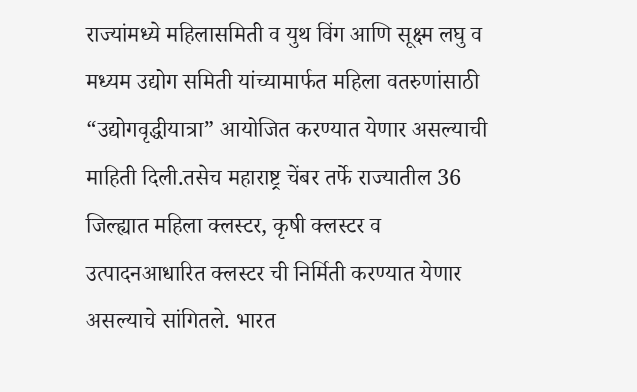राज्यांमध्ये महिलासमिती व युथ विंग आणि सूक्ष्म लघु व मध्यम उद्योग समिती यांच्यामार्फत महिला वतरुणांसाठी “उद्योगवृद्धीयात्रा” आयोजित करण्यात येणार असल्याची माहिती दिली.तसेच महाराष्ट्र चेंबर तर्फे राज्यातील 36 जिल्ह्यात महिला क्लस्टर, कृषी क्लस्टर व उत्पादनआधारित क्लस्टर ची निर्मिती करण्यात येणार असल्याचे सांगितले. भारत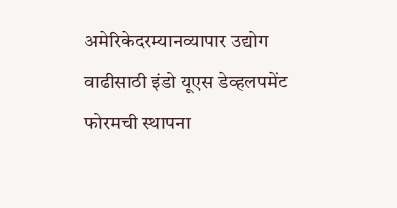अमेरिकेदरम्यानव्यापार उद्योग वाढीसाठी इंडो यूएस डेव्हलपमेंट फोरमची स्थापना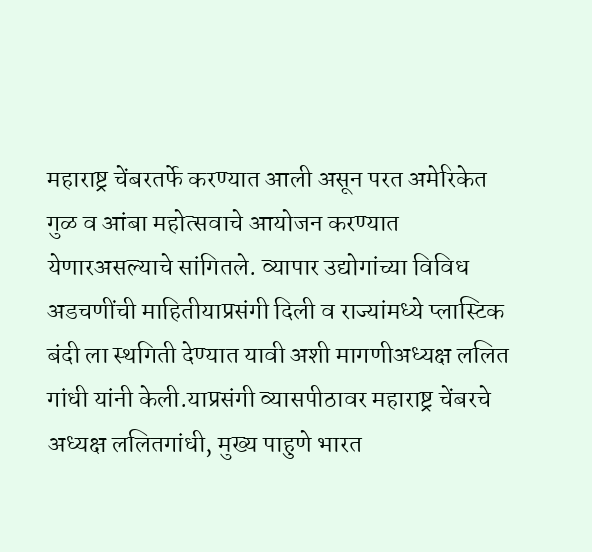महाराष्ट्र चेंबरतर्फे करण्यात आली असून परत अमेरिकेत गुळ व आंबा महोत्सवाचे आयोजन करण्यात येणारअसल्याचे सांगितले. व्यापार उद्योगांच्या विविध अडचणींची माहितीयाप्रसंगी दिली व राज्यांमध्ये प्लास्टिक बंदी ला स्थगिती देण्यात यावी अशी मागणीअध्यक्ष ललित गांधी यांनी केली.याप्रसंगी व्यासपीठावर महाराष्ट्र चेंबरचे अध्यक्ष ललितगांधी, मुख्य पाहुणे भारत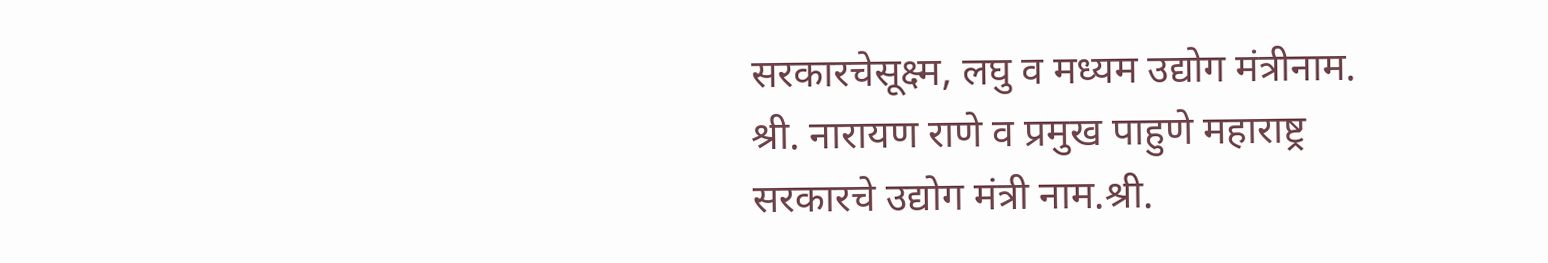सरकारचेसूक्ष्म, लघु व मध्यम उद्योग मंत्रीनाम. श्री. नारायण राणे व प्रमुख पाहुणे महाराष्ट्र सरकारचे उद्योग मंत्री नाम.श्री.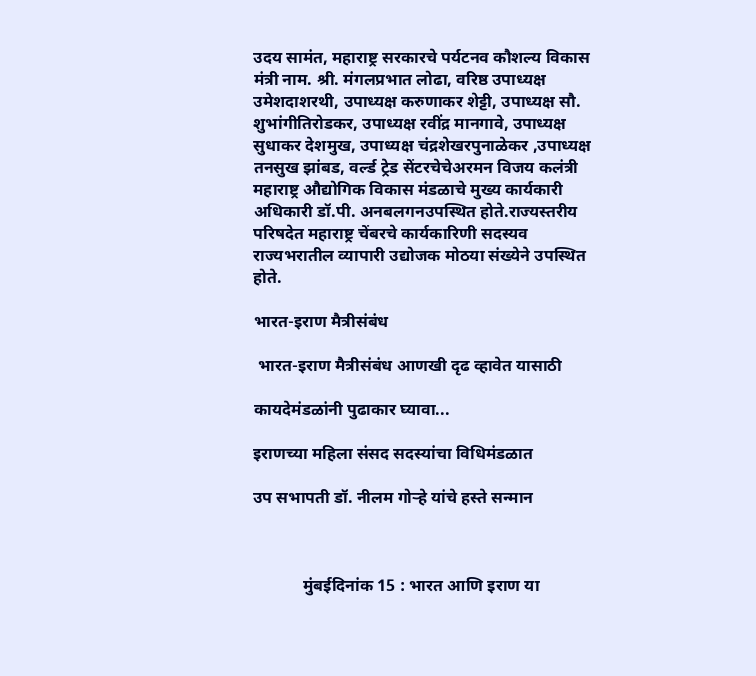उदय सामंत, महाराष्ट्र सरकारचे पर्यटनव कौशल्य विकास मंत्री नाम. श्री. मंगलप्रभात लोढा, वरिष्ठ उपाध्यक्ष उमेशदाशरथी, उपाध्यक्ष करुणाकर शेट्टी, उपाध्यक्ष सौ. शुभांगीतिरोडकर, उपाध्यक्ष रवींद्र मानगावे, उपाध्यक्ष सुधाकर देशमुख, उपाध्यक्ष चंद्रशेखरपुनाळेकर ,उपाध्यक्ष तनसुख झांबड, वर्ल्ड ट्रेड सेंटरचेचेअरमन विजय कलंत्री महाराष्ट्र औद्योगिक विकास मंडळाचे मुख्य कार्यकारी अधिकारी डॉ.पी. अनबलगनउपस्थित होते.राज्यस्तरीय परिषदेत महाराष्ट्र चेंबरचे कार्यकारिणी सदस्यव राज्यभरातील व्यापारी उद्योजक मोठया संख्येने उपस्थित होते.

भारत-इराण मैत्रीसंबंध

 भारत-इराण मैत्रीसंबंध आणखी दृढ व्हावेत यासाठी

कायदेमंडळांनी पुढाकार घ्यावा...

इराणच्या महिला संसद सदस्यांचा विधिमंडळात

उप सभापती डॉ. नीलम गोऱ्हे यांचे हस्ते सन्मान



            मुंबईदिनांक 15 : भारत आणि इराण या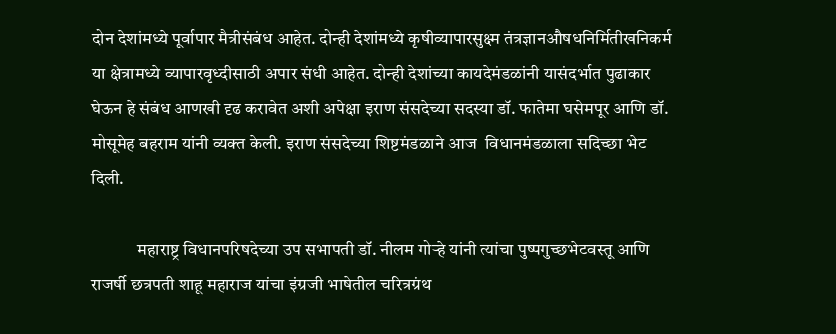दोन देशांमध्ये पूर्वापार मैत्रीसंबंध आहेत. दोन्ही देशांमध्ये कृषीव्यापारसुक्ष्म तंत्रज्ञानऔषधनिर्मितीखनिकर्म या क्षेत्रामध्ये व्यापारवृध्दीसाठी अपार संधी आहेत. दोन्ही देशांच्या कायदेमंडळांनी यासंदर्भात पुढाकार घेऊन हे संबंध आणखी दृढ करावेत अशी अपेक्षा इराण संसदेच्या सदस्या डॉ. फातेमा घसेमपूर आणि डॉ. मोसूमेह बहराम यांनी व्यक्त केली. इराण संसदेच्या शिष्टमंडळाने आज  विधानमंडळाला सदिच्छा भेट दिली.

             महाराष्ट्र विधानपरिषदेच्या उप सभापती डॉ. नीलम गोऱ्हे यांनी त्यांचा पुष्पगुच्छभेटवस्तू आणि राजर्षी छत्रपती शाहू महाराज यांचा इंग्रजी भाषेतील चरित्रग्रंथ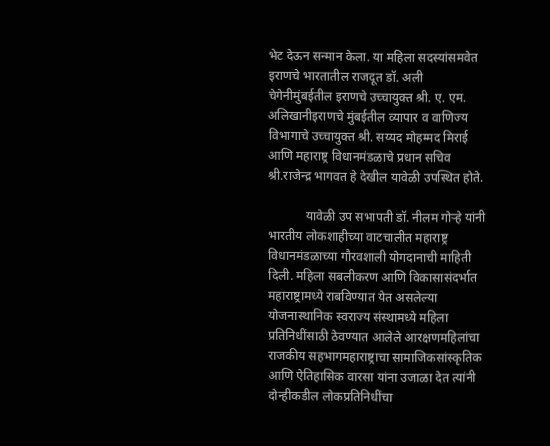भेट देऊन सन्मान केला. या महिला सदस्यांसमवेत इराणचे भारतातील राजदूत डॉ. अली चेगेनीमुंबईतील इराणचे उच्चायुक्त श्री. ए. एम. अलिखानीइराणचे मुंबईतील व्यापार व वाणिज्य विभागाचे उच्चायुक्त श्री. सय्यद मोहम्मद मिराई आणि महाराष्ट्र विधानमंडळाचे प्रधान सचिव श्री.राजेन्द्र भागवत हे देखील यावेळी उपस्थित होते.

            यावेळी उप सभापती डॉ. नीलम गोऱ्हे यांनी भारतीय लोकशाहीच्या वाटचालीत महाराष्ट्र विधानमंडळाच्या गौरवशाली योगदानाची माहिती दिली. महिला सबलीकरण आणि विकासासंदर्भात महाराष्ट्रामध्ये राबविण्यात येत असलेल्या योजनास्थानिक स्वराज्य संस्थामध्ये महिला प्रतिनिधींसाठी ठेवण्यात आलेले आरक्षणमहिलांचा राजकीय सहभागमहाराष्ट्राचा सामाजिकसांस्कृतिक आणि ऐतिहासिक वारसा यांना उजाळा देत त्यांनी दोन्हीकडील लोकप्रतिनिधींचा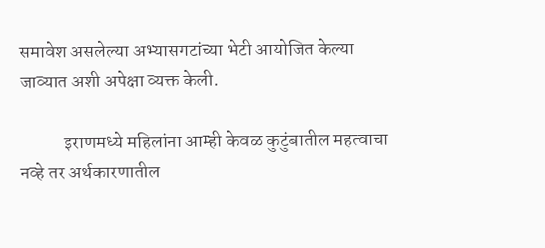समावेश असलेल्या अभ्यासगटांच्या भेटी आयोजित केल्या जाव्यात अशी अपेक्षा व्यक्त केली.

            इराणमध्ये महिलांना आम्ही केवळ कुटुंबातील महत्वाचा नव्हे तर अर्थकारणातील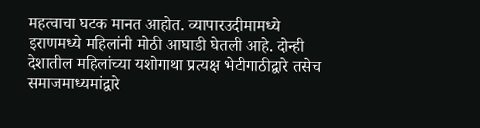महत्वाचा घटक मानत आहोत. व्यापारउदीमामध्ये इराणमध्ये महिलांनी मोठी आघाडी घेतली आहे. दोन्ही देशातील महिलांच्या यशोगाथा प्रत्यक्ष भेटीगाठीद्वारे तसेच समाजमाध्यमांद्वारे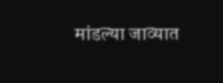मांडल्या जाव्यात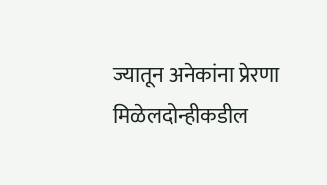ज्यातून अनेकांना प्रेरणा मिळेलदोन्हीकडील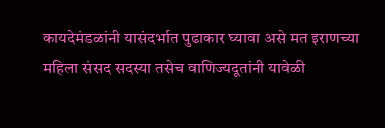कायदेमंडळांनी यासंदर्भात पुढाकार घ्यावा असे मत इराणच्या महिला संसद सदस्या तसेच वाणिज्यदूतांनी यावेळी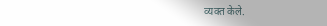व्यक्त केले.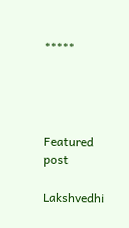*****




Featured post

Lakshvedhi